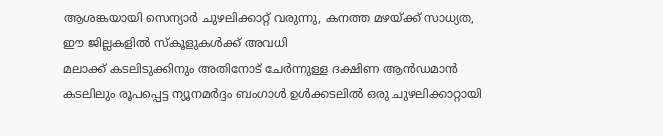ആശങ്കയായി സെന്യാർ ചുഴലിക്കാറ്റ് വരുന്നു, കനത്ത മഴയ്ക്ക് സാധ്യത, ഈ ജില്ലകളിൽ സ്കൂളുകൾക്ക് അവധി
മലാക്ക് കടലിടുക്കിനും അതിനോട് ചേർന്നുള്ള ദക്ഷിണ ആൻഡമാൻ കടലിലും രൂപപ്പെട്ട ന്യൂനമർദ്ദം ബംഗാൾ ഉൾക്കടലിൽ ഒരു ചുഴലിക്കാറ്റായി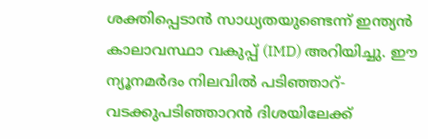ശക്തിപ്പെടാൻ സാധ്യതയുണ്ടെന്ന് ഇന്ത്യൻ കാലാവസ്ഥാ വകുപ്പ് (IMD) അറിയിച്ചു. ഈ ന്യൂനമർദം നിലവിൽ പടിഞ്ഞാറ്-വടക്കുപടിഞ്ഞാറൻ ദിശയിലേക്ക്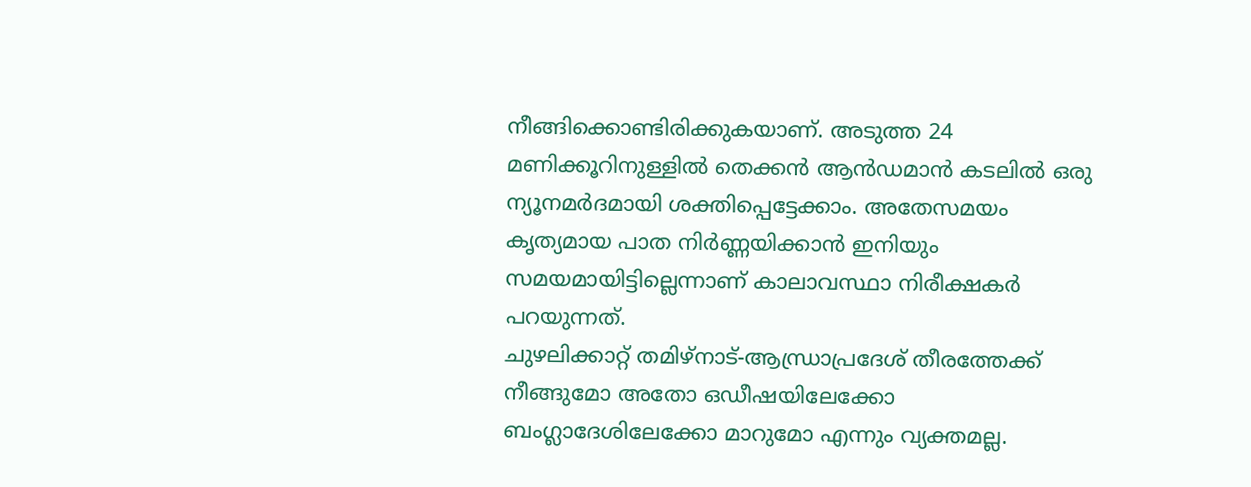നീങ്ങിക്കൊണ്ടിരിക്കുകയാണ്. അടുത്ത 24 മണിക്കൂറിനുള്ളിൽ തെക്കൻ ആൻഡമാൻ കടലിൽ ഒരു ന്യൂനമർദമായി ശക്തിപ്പെട്ടേക്കാം. അതേസമയം കൃത്യമായ പാത നിർണ്ണയിക്കാൻ ഇനിയും സമയമായിട്ടില്ലെന്നാണ് കാലാവസ്ഥാ നിരീക്ഷകർ പറയുന്നത്.
ചുഴലിക്കാറ്റ് തമിഴ്നാട്-ആന്ധ്രാപ്രദേശ് തീരത്തേക്ക് നീങ്ങുമോ അതോ ഒഡീഷയിലേക്കോ ബംഗ്ലാദേശിലേക്കോ മാറുമോ എന്നും വ്യക്തമല്ല.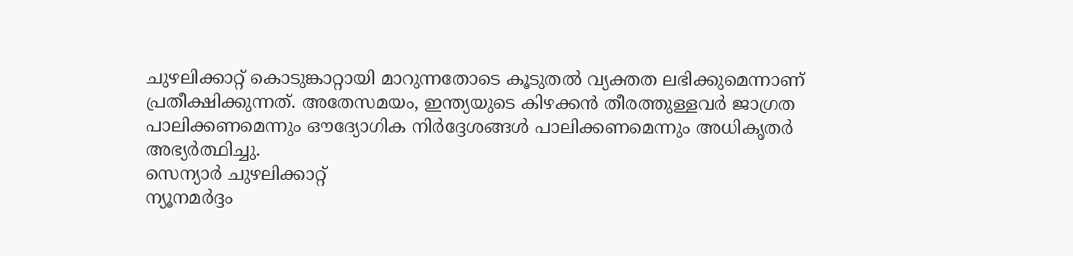ചുഴലിക്കാറ്റ് കൊടുങ്കാറ്റായി മാറുന്നതോടെ കൂടുതൽ വ്യക്തത ലഭിക്കുമെന്നാണ് പ്രതീക്ഷിക്കുന്നത്. അതേസമയം, ഇന്ത്യയുടെ കിഴക്കൻ തീരത്തുള്ളവർ ജാഗ്രത പാലിക്കണമെന്നും ഔദ്യോഗിക നിർദ്ദേശങ്ങൾ പാലിക്കണമെന്നും അധികൃതർ അഭ്യർത്ഥിച്ചു.
സെന്യാർ ചുഴലിക്കാറ്റ്
ന്യൂനമർദ്ദം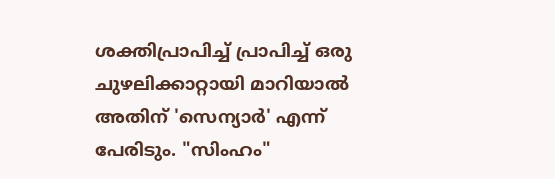ശക്തിപ്രാപിച്ച് പ്രാപിച്ച് ഒരു ചുഴലിക്കാറ്റായി മാറിയാൽ അതിന് 'സെന്യാർ' എന്ന് പേരിടും. "സിംഹം"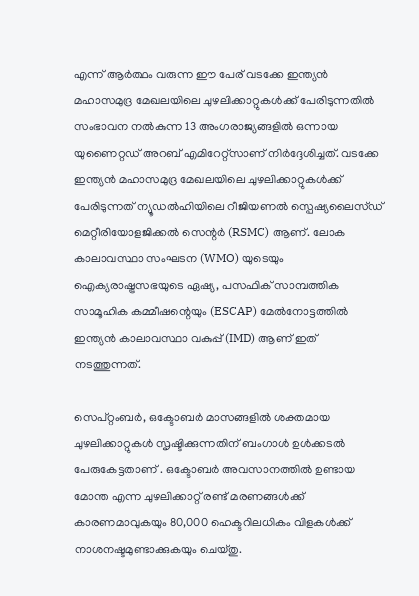എന്ന് ആർത്ഥം വരുന്ന ഈ പേര് വടക്കേ ഇന്ത്യൻ മഹാസമുദ്ര മേഖലയിലെ ചുഴലിക്കാറ്റുകൾക്ക് പേരിടുന്നതിൽ സംഭാവന നൽകുന്ന 13 അംഗരാജ്യങ്ങളിൽ ഒന്നായ യുണൈറ്റഡ് അറബ് എമിറേറ്റ്സാണ് നിർദ്ദേശിച്ചത്. വടക്കേ ഇന്ത്യൻ മഹാസമുദ്ര മേഖലയിലെ ചുഴലിക്കാറ്റുകൾക്ക് പേരിടുന്നത് ന്യൂഡൽഹിയിലെ റീജിയണൽ സ്പെഷ്യലൈസ്ഡ് മെറ്റീരിയോളജിക്കൽ സെന്റർ (RSMC) ആണ്. ലോക കാലാവസ്ഥാ സംഘടന (WMO) യുടെയും ഐക്യരാഷ്ട്രസഭയുടെ ഏഷ്യ, പസഫിക് സാമ്പത്തിക സാമൂഹിക കമ്മീഷന്റെയും (ESCAP) മേൽനോട്ടത്തിൽ ഇന്ത്യൻ കാലാവസ്ഥാ വകുപ്പ് (IMD) ആണ് ഇത് നടത്തുന്നത്.

സെപ്റ്റംബർ, ഒക്ടോബർ മാസങ്ങളിൽ ശക്തമായ ചുഴലിക്കാറ്റുകൾ സൃഷ്ടിക്കുന്നതിന് ബംഗാൾ ഉൾക്കടൽ പേരുകേട്ടതാണ് . ഒക്ടോബർ അവസാനത്തിൽ ഉണ്ടായ മോന്ത എന്ന ചുഴലിക്കാറ്റ് രണ്ട് മരണങ്ങൾക്ക് കാരണമാവുകയും 80,000 ഹെക്ടറിലധികം വിളകൾക്ക് നാശനഷ്ടമുണ്ടാക്കുകയും ചെയ്തു.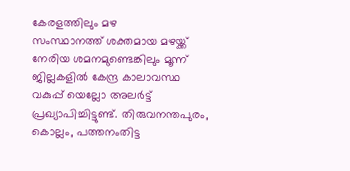കേരളത്തിലും മഴ
സംസ്ഥാനത്ത് ശക്തമായ മഴയ്ക്ക് നേരിയ ശമനമുണ്ടെങ്കിലും മൂന്ന് ജില്ലകളിൽ കേന്ദ്ര കാലാവസ്ഥ വകുപ്പ് യെല്ലോ അലർട്ട് പ്രഖ്യാപിച്ചിട്ടുണ്ട്. തിരുവനന്തപുരം, കൊല്ലം, പത്തനംതിട്ട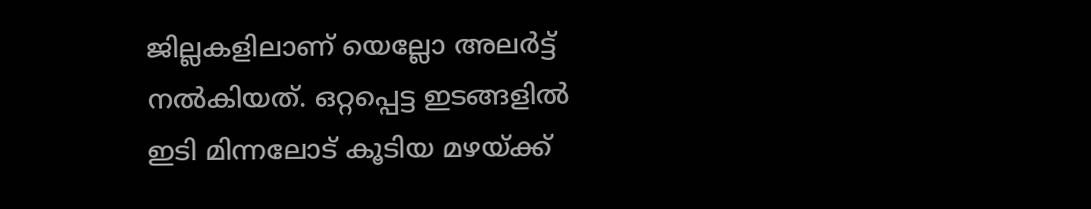ജില്ലകളിലാണ് യെല്ലോ അലർട്ട് നൽകിയത്. ഒറ്റപ്പെട്ട ഇടങ്ങളിൽ ഇടി മിന്നലോട് കൂടിയ മഴയ്ക്ക്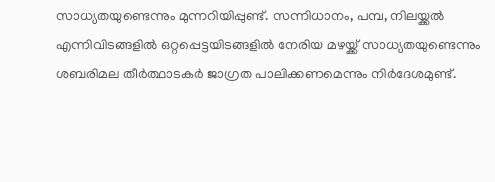സാധ്യതയുണ്ടെന്നും മുന്നറിയിപ്പുണ്ട്. സന്നിധാനം, പമ്പ, നിലയ്ക്കൽ എന്നിവിടങ്ങളിൽ ഒറ്റപ്പെട്ടയിടങ്ങളിൽ നേരിയ മഴയ്ക്ക് സാധ്യതയുണ്ടെന്നും ശബരിമല തീർത്ഥാടകർ ജാഗ്രത പാലിക്കണമെന്നും നിർദേശമുണ്ട്.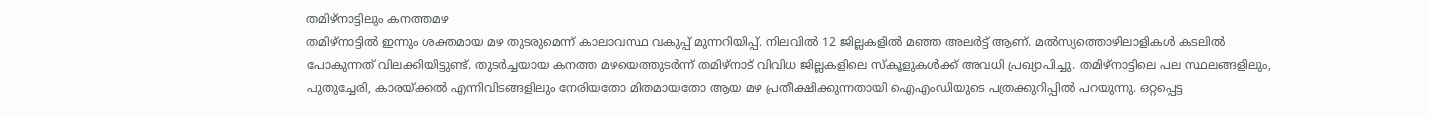തമിഴ്നാട്ടിലും കനത്തമഴ
തമിഴ്നാട്ടിൽ ഇന്നും ശക്തമായ മഴ തുടരുമെന്ന് കാലാവസ്ഥ വകുപ്പ് മുന്നറിയിപ്പ്. നിലവിൽ 12 ജില്ലകളിൽ മഞ്ഞ അലർട്ട് ആണ്. മൽസ്യത്തൊഴിലാളികൾ കടലിൽ പോകുന്നത് വിലക്കിയിട്ടുണ്ട്. തുടർച്ചയായ കനത്ത മഴയെത്തുടർന്ന് തമിഴ്നാട് വിവിധ ജില്ലകളിലെ സ്കൂളുകൾക്ക് അവധി പ്രഖ്യാപിച്ചു. തമിഴ്നാട്ടിലെ പല സ്ഥലങ്ങളിലും, പുതുച്ചേരി, കാരയ്ക്കൽ എന്നിവിടങ്ങളിലും നേരിയതോ മിതമായതോ ആയ മഴ പ്രതീക്ഷിക്കുന്നതായി ഐഎംഡിയുടെ പത്രക്കുറിപ്പിൽ പറയുന്നു. ഒറ്റപ്പെട്ട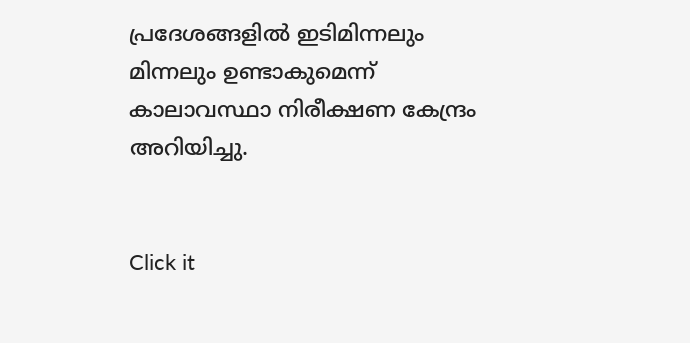പ്രദേശങ്ങളിൽ ഇടിമിന്നലും മിന്നലും ഉണ്ടാകുമെന്ന് കാലാവസ്ഥാ നിരീക്ഷണ കേന്ദ്രം അറിയിച്ചു.


Click it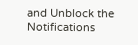and Unblock the Notifications